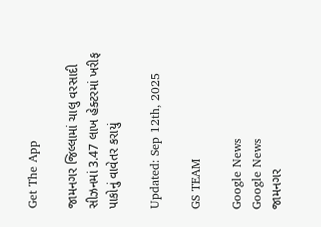Get The App

જામનગર જિલ્લામાં ચાલુ વરસાદી સીઝનમાં 3.47 લાખ હેક્ટરમાં ખરીફ પાકોનું વાવેતર કરાયું

Updated: Sep 12th, 2025

GS TEAM

Google News
Google News
જામનગર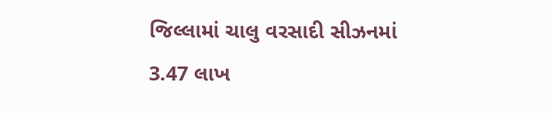જિલ્લામાં ચાલુ વરસાદી સીઝનમાં 3.47 લાખ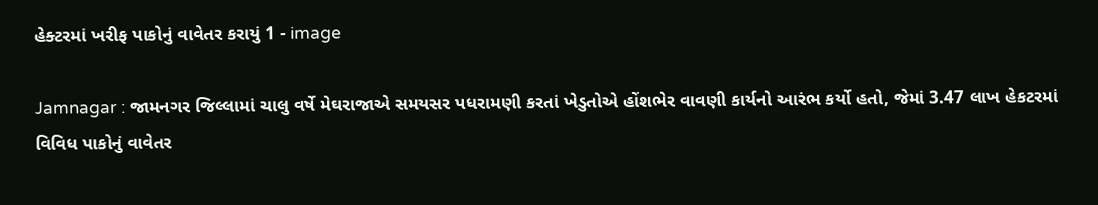હેક્ટરમાં ખરીફ પાકોનું વાવેતર કરાયું 1 - image

Jamnagar : જામનગર જિલ્લામાં ચાલુ વર્ષે મેઘરાજાએ સમયસર પધરામણી કરતાં ખેડુતોએ હોંશભેર વાવણી કાર્યનો આરંભ કર્યો હતો, જેમાં 3.47 લાખ હેકટરમાં વિવિધ પાકોનું વાવેતર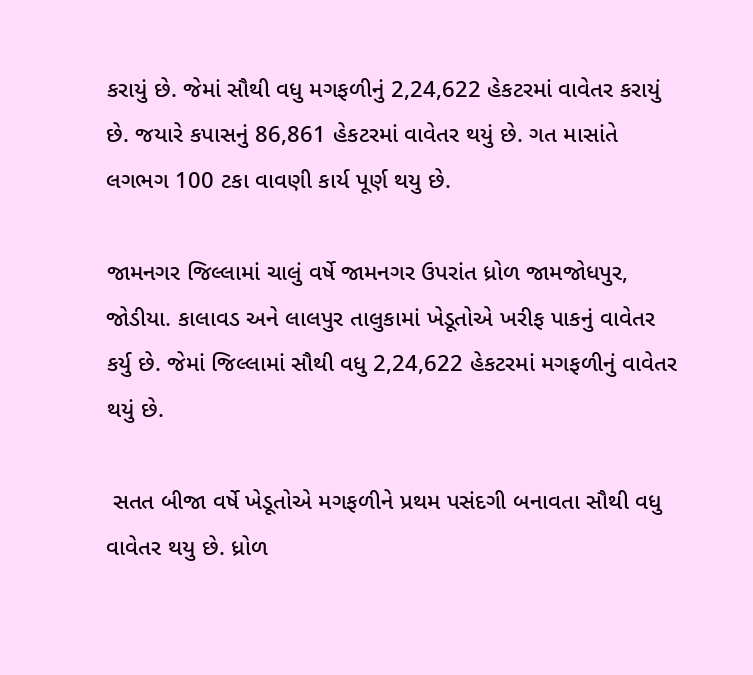કરાયું છે. જેમાં સૌથી વધુ મગફળીનું 2,24,622 હેકટરમાં વાવેતર કરાયું છે. જયારે કપાસનું 86,861 હેકટરમાં વાવેતર થયું છે. ગત માસાંતે લગભગ 100 ટકા વાવણી કાર્ય પૂર્ણ થયુ છે.

જામનગર જિલ્લામાં ચાલું વર્ષે જામનગર ઉપરાંત ધ્રોળ જામજોધપુર, જોડીયા. કાલાવડ અને લાલપુર તાલુકામાં ખેડૂતોએ ખરીફ પાકનું વાવેતર કર્યુ છે. જેમાં જિલ્લામાં સૌથી વધુ 2,24,622 હેકટરમાં મગફળીનું વાવેતર થયું છે.

 સતત બીજા વર્ષે ખેડૂતોએ મગફળીને પ્રથમ પસંદગી બનાવતા સૌથી વધુ વાવેતર થયુ છે. ધ્રોળ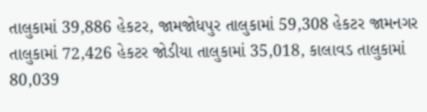તાલુકામાં 39,886 હેકટર, જામજોધપુર તાલુકામાં 59,308 હેકટર જામનગર તાલુકામાં 72,426 હેકટર જોડીયા તાલુકામાં 35,018, કાલાવડ તાલુકામાં 80,039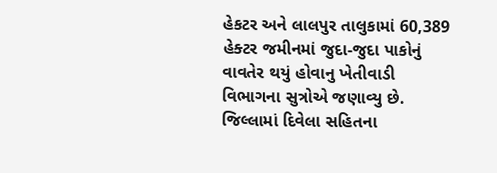હેકટર અને લાલપુર તાલુકામાં 60,389 હેક્ટર જમીનમાં જુદા-જુદા પાકોનું વાવતેર થયું હોવાનુ ખેતીવાડી વિભાગના સુત્રોએ જણાવ્યુ છે. જિલ્લામાં દિવેલા સહિતના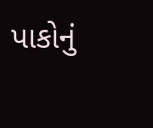પાકોનું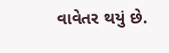વાવેતર થયું છે.